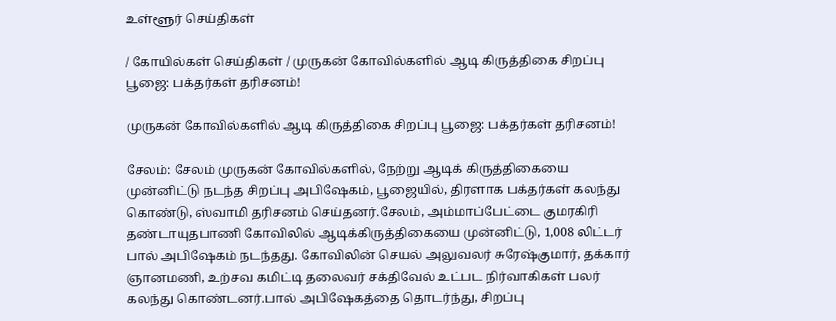உள்ளூர் செய்திகள்

/ கோயில்கள் செய்திகள் / முருகன் கோவில்களில் ஆடி கிருத்திகை சிறப்பு பூஜை: பக்தர்கள் தரிசனம்!

முருகன் கோவில்களில் ஆடி கிருத்திகை சிறப்பு பூஜை: பக்தர்கள் தரிசனம்!

சேலம்: சேலம் முருகன் கோவில்களில், நேற்று ஆடிக் கிருத்திகையை முன்னிட்டு நடந்த சிறப்பு அபிஷேகம், பூஜையில், திரளாக பக்தர்கள் கலந்து கொண்டு, ஸ்வாமி தரிசனம் செய்தனர்.சேலம், அம்மாப்பேட்டை குமரகிரி தண்டாயுதபாணி கோவிலில் ஆடிக்கிருத்திகையை முன்னிட்டு, 1,008 லிட்டர் பால் அபிஷேகம் நடந்தது. கோவிலின் செயல் அலுவலர் சுரேஷ்குமார், தக்கார் ஞானமணி, உற்சவ கமிட்டி தலைவர் சக்திவேல் உட்பட நிர்வாகிகள் பலர் கலந்து கொண்டனர்.பால் அபிஷேகத்தை தொடர்ந்து, சிறப்பு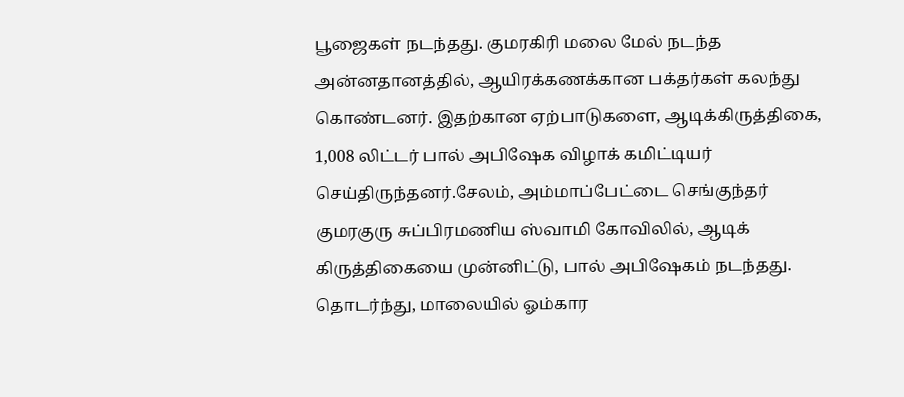பூஜைகள் நடந்தது. குமரகிரி மலை மேல் நடந்த அன்னதானத்தில், ஆயிரக்கணக்கான பக்தர்கள் கலந்து கொண்டனர். இதற்கான ஏற்பாடுகளை, ஆடிக்கிருத்திகை, 1,008 லிட்டர் பால் அபிஷேக விழாக் கமிட்டியர் செய்திருந்தனர்.சேலம், அம்மாப்பேட்டை செங்குந்தர் குமரகுரு சுப்பிரமணிய ஸ்வாமி கோவிலில், ஆடிக் கிருத்திகையை முன்னிட்டு, பால் அபிஷேகம் நடந்தது. தொடர்ந்து, மாலையில் ஓம்கார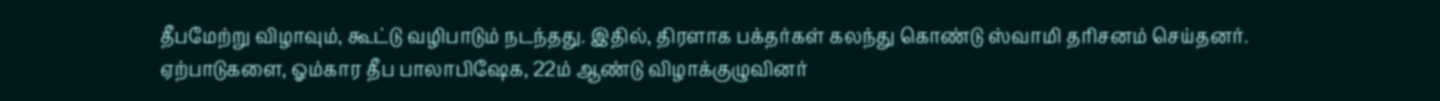தீபமேற்று விழாவும், கூட்டு வழிபாடும் நடந்தது. இதில், திரளாக பக்தர்கள் கலந்து கொண்டு ஸ்வாமி தரிசனம் செய்தனர். ஏற்பாடுகளை, ஓம்கார தீப பாலாபிஷேக, 22ம் ஆண்டு விழாக்குழுவினர்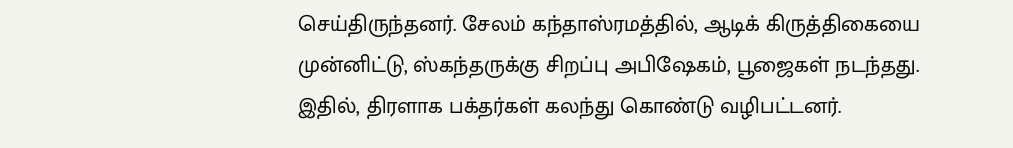செய்திருந்தனர். சேலம் கந்தாஸ்ரமத்தில், ஆடிக் கிருத்திகையை முன்னிட்டு, ஸ்கந்தருக்கு சிறப்பு அபிஷேகம், பூஜைகள் நடந்தது. இதில், திரளாக பக்தர்கள் கலந்து கொண்டு வழிபட்டனர்.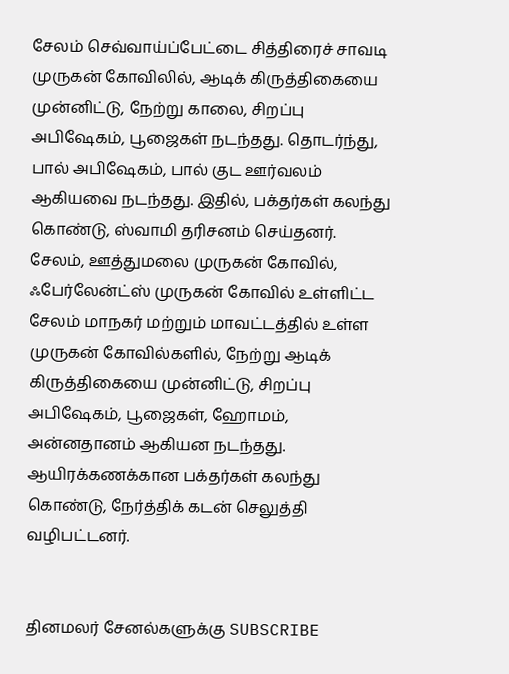சேலம் செவ்வாய்ப்பேட்டை சித்திரைச் சாவடி முருகன் கோவிலில், ஆடிக் கிருத்திகையை முன்னிட்டு, நேற்று காலை, சிறப்பு அபிஷேகம், பூஜைகள் நடந்தது. தொடர்ந்து, பால் அபிஷேகம், பால் குட ஊர்வலம் ஆகியவை நடந்தது. இதில், பக்தர்கள் கலந்து கொண்டு, ஸ்வாமி தரிசனம் செய்தனர். சேலம், ஊத்துமலை முருகன் கோவில், ஃபேர்லேன்ட்ஸ் முருகன் கோவில் உள்ளிட்ட சேலம் மாநகர் மற்றும் மாவட்டத்தில் உள்ள முருகன் கோவில்களில், நேற்று ஆடிக் கிருத்திகையை முன்னிட்டு, சிறப்பு அபிஷேகம், பூஜைகள், ஹோமம், அன்னதானம் ஆகியன நடந்தது. ஆயிரக்கணக்கான பக்தர்கள் கலந்து கொண்டு, நேர்த்திக் கடன் செலுத்தி வழிபட்டனர்.


தினமலர் சேனல்களுக்கு SUBSCRIBE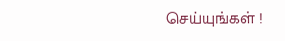செய்யுங்கள் !